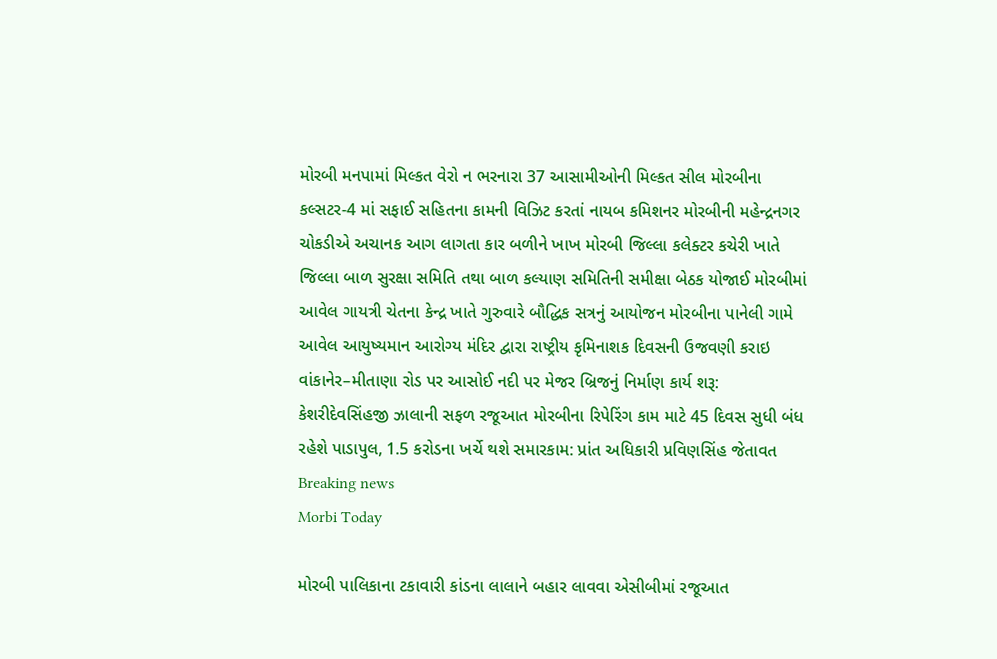મોરબી મનપામાં મિલ્કત વેરો ન ભરનારા 37 આસામીઓની મિલ્કત સીલ મોરબીના કલ્સટર-4 માં સફાઈ સહિતના કામની વિઝિટ કરતાં નાયબ કમિશનર મોરબીની મહેન્દ્રનગર ચોકડીએ અચાનક આગ લાગતા કાર બળીને ખાખ મોરબી જિલ્લા કલેક્ટર કચેરી ખાતે જિલ્લા બાળ સુરક્ષા સમિતિ તથા બાળ કલ્યાણ સમિતિની સમીક્ષા બેઠક યોજાઈ મોરબીમાં આવેલ ગાયત્રી ચેતના કેન્દ્ર ખાતે ગુરુવારે બૌદ્ધિક સત્રનું આયોજન મોરબીના પાનેલી ગામે આવેલ આયુષ્યમાન આરોગ્ય મંદિર દ્વારા રાષ્ટ્રીય કૃમિનાશક દિવસની ઉજવણી કરાઇ વાંકાનેર–મીતાણા રોડ પર આસોઈ નદી પર મેજર બ્રિજનું નિર્માણ કાર્ય શરૂ: કેશરીદેવસિંહજી ઝાલાની સફળ રજૂઆત મોરબીના રિપેરિંગ કામ માટે 45 દિવસ સુધી બંધ રહેશે પાડાપુલ, 1.5 કરોડના ખર્ચે થશે સમારકામ: પ્રાંત અધિકારી પ્રવિણસિંહ જેતાવત
Breaking news
Morbi Today

મોરબી પાલિકાના ટકાવારી કાંડના લાલાને બહાર લાવવા એસીબીમાં રજૂઆત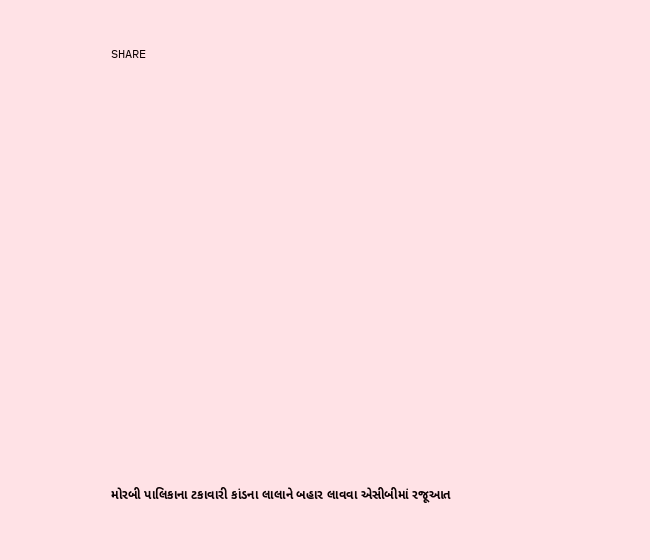SHARE















મોરબી પાલિકાના ટકાવારી કાંડના લાલાને બહાર લાવવા એસીબીમાં રજૂઆત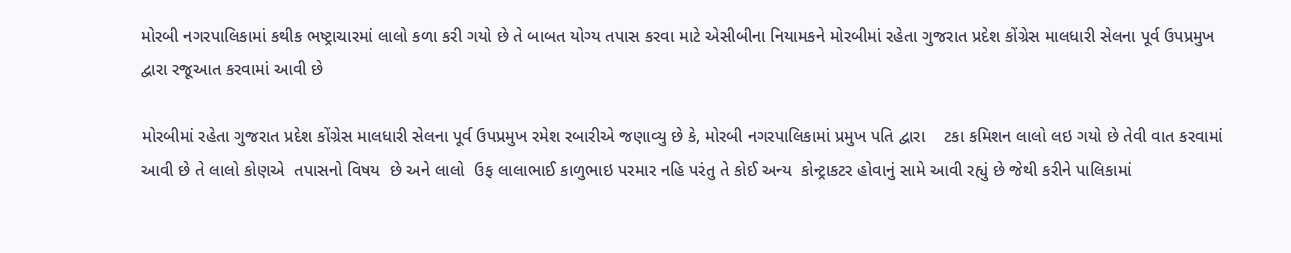મોરબી નગરપાલિકામાં કથીક ભષ્ટ્રાચારમાં લાલો કળા કરી ગયો છે તે બાબત યોગ્ય તપાસ કરવા માટે એસીબીના નિયામકને મોરબીમાં રહેતા ગુજરાત પ્રદેશ કોંગ્રેસ માલધારી સેલના પૂર્વ ઉપપ્રમુખ દ્વારા રજૂઆત કરવામાં આવી છે

મોરબીમાં રહેતા ગુજરાત પ્રદેશ કોંગ્રેસ માલધારી સેલના પૂર્વ ઉપપ્રમુખ રમેશ રબારીએ જણાવ્યુ છે કે, મોરબી નગરપાલિકામાં પ્રમુખ પતિ દ્વારા    ટકા કમિશન લાલો લઇ ગયો છે તેવી વાત કરવામાં આવી છે તે લાલો કોણએ  તપાસનો વિષય  છે અને લાલો  ઉફ લાલાભાઈ કાળુભાઇ પરમાર નહિ પરંતુ તે કોઈ અન્ય  કોન્ટ્રાકટર હોવાનું સામે આવી રહ્યું છે જેથી કરીને પાલિકામાં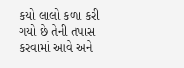કયો લાલો કળા કરી ગયો છે તેની તપાસ કરવામાં આવે અને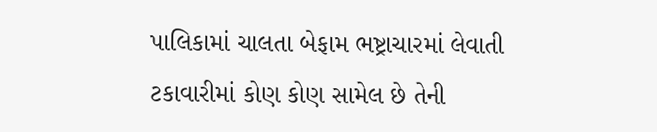પાલિકામાં ચાલતા બેફામ ભષ્ટ્રાચારમાં લેવાતી ટકાવારીમાં કોણ કોણ સામેલ છે તેની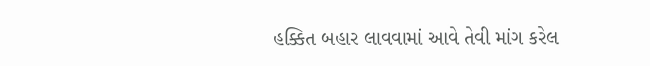હક્કિત બહાર લાવવામાં આવે તેવી માંગ કરેલ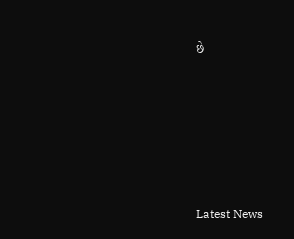છે






Latest News